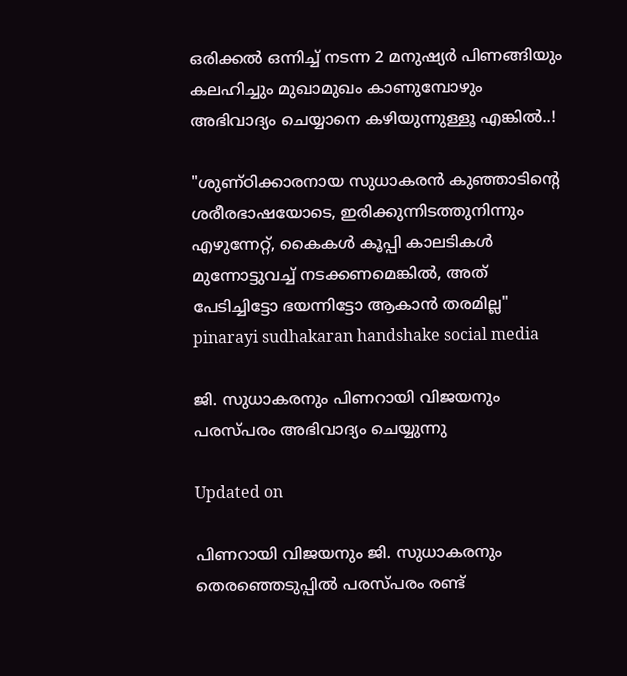ഒരിക്കൽ ഒന്നിച്ച് നടന്ന 2 മനുഷ്യർ പിണങ്ങിയും കലഹിച്ചും മുഖാമുഖം കാണുമ്പോഴും അഭിവാദ്യം ചെയ്യാനെ കഴിയുന്നുള്ളൂ എങ്കിൽ..!

"ശുണ്ഠിക്കാരനായ സുധാകരൻ കുഞ്ഞാടിന്‍റെ ശരീരഭാഷയോടെ, ഇരിക്കുന്നിടത്തുനിന്നും എഴുന്നേറ്റ്, കൈകൾ കൂപ്പി കാലടികൾ മുന്നോട്ടുവച്ച് നടക്കണമെങ്കിൽ, അത് പേടിച്ചിട്ടോ ഭയന്നിട്ടോ ആകാൻ തരമില്ല"
pinarayi sudhakaran handshake social media

ജി. സുധാകരനും പിണറായി വിജയനും പരസ്പരം അഭിവാദ്യം ചെയ്യുന്നു

Updated on

പിണറായി വിജയനും ജി. സുധാകരനും തെരഞ്ഞെടുപ്പിൽ പരസ്പരം രണ്ട്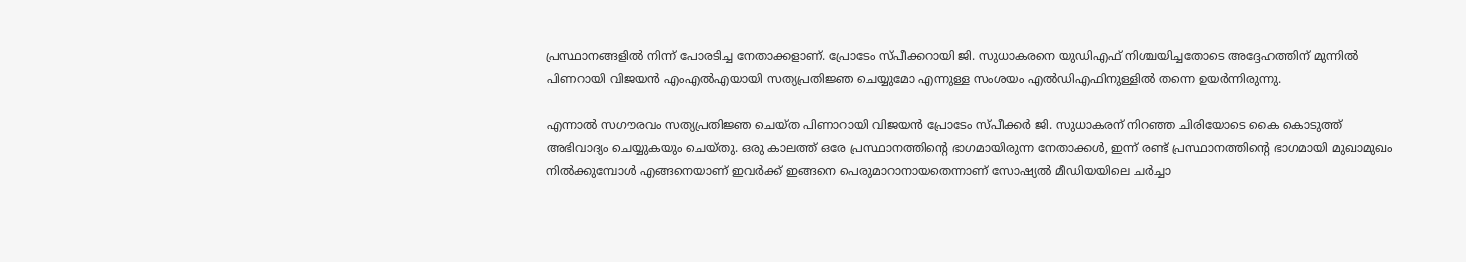പ്രസ്ഥാനങ്ങളിൽ നിന്ന് പോരടിച്ച നേതാക്കളാണ്. പ്രോടേം സ്പീക്കറായി ജി. സുധാകരനെ യുഡിഎഫ് നിശ്ചയിച്ചതോടെ അദ്ദേഹത്തിന് മുന്നിൽ പിണറായി വിജയൻ എംഎൽഎയായി സത്യപ്രതിജ്ഞ ചെയ്യുമോ എന്നുള്ള സംശയം എൽഡിഎഫിനുള്ളിൽ തന്നെ ഉയർന്നിരുന്നു.

എന്നാൽ സഗൗരവം സത്യപ്രതിജ്ഞ ചെയ്ത പിണാറായി വിജയൻ പ്രോടേം സ്പീക്കർ ജി. സുധാകരന് നിറഞ്ഞ ചിരിയോടെ കൈ കൊടുത്ത് അഭിവാദ്യം ചെയ്യുകയും ചെയ്തു. ഒരു കാലത്ത് ഒരേ പ്രസ്ഥാനത്തിന്‍റെ ഭാഗമായിരുന്ന നേതാക്കൾ, ഇന്ന് രണ്ട് പ്രസ്ഥാനത്തിന്‍റെ ഭാഗമായി മുഖാമുഖം നിൽക്കുമ്പോൾ എങ്ങനെയാണ് ഇവർക്ക് ഇങ്ങനെ പെരുമാറാനായതെന്നാണ് സോഷ്യൽ മീഡിയയിലെ ചർച്ചാ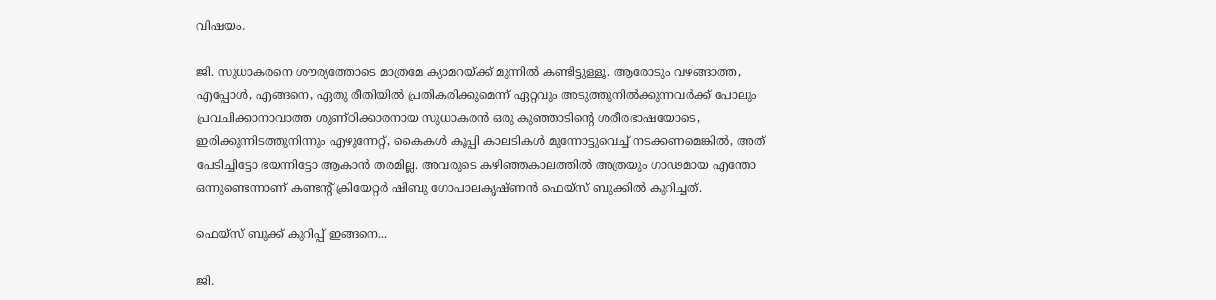വിഷയം.

ജി. സുധാകരനെ ശൗര്യത്തോടെ മാത്രമേ ക്യാമറയ്ക്ക് മുന്നിൽ കണ്ടിട്ടുള്ളൂ. ആരോടും വഴങ്ങാത്ത, എപ്പോൾ, എങ്ങനെ, ഏതു രീതിയിൽ പ്രതികരിക്കുമെന്ന് ഏറ്റവും അടുത്തുനിൽക്കുന്നവർക്ക് പോലും പ്രവചിക്കാനാവാത്ത ശുണ്ഠിക്കാരനായ സുധാകരൻ ഒരു കുഞ്ഞാടിന്‍റെ ശരീരഭാഷയോടെ, ഇരിക്കുന്നിടത്തുനിന്നും എഴുന്നേറ്റ്, കൈകൾ കൂപ്പി കാലടികൾ മുന്നോട്ടുവെച്ച് നടക്കണമെങ്കിൽ, അത് പേടിച്ചിട്ടോ ഭയന്നിട്ടോ ആകാൻ തരമില്ല. അവരുടെ കഴിഞ്ഞകാലത്തിൽ അത്രയും ഗാഢമായ എന്തോ ഒന്നുണ്ടെന്നാണ് കണ്ടന്‍റ് ക്രിയേറ്റർ ഷിബു ഗോപാലകൃഷ്ണൻ ഫെയ്സ് ബുക്കിൽ കുറിച്ചത്.

ഫെയ്സ് ബുക്ക് കുറിപ്പ് ഇങ്ങനെ...

ജി.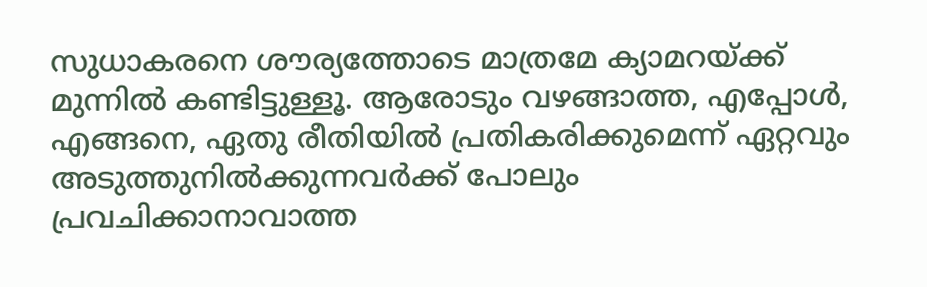സുധാകരനെ ശൗര്യത്തോടെ മാത്രമേ ക്യാമറയ്ക്ക് മുന്നിൽ കണ്ടിട്ടുള്ളൂ. ആരോടും വഴങ്ങാത്ത, എപ്പോൾ, എങ്ങനെ, ഏതു രീതിയിൽ പ്രതികരിക്കുമെന്ന് ഏറ്റവും അടുത്തുനിൽക്കുന്നവർക്ക് പോലും പ്രവചിക്കാനാവാത്ത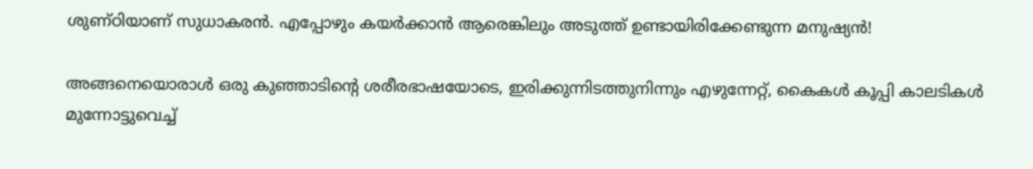ശുണ്ഠിയാണ് സുധാകരൻ. എപ്പോഴും കയർക്കാൻ ആരെങ്കിലും അടുത്ത് ഉണ്ടായിരിക്കേണ്ടുന്ന മനുഷ്യൻ!

അങ്ങനെയൊരാൾ ഒരു കുഞ്ഞാടിന്‍റെ ശരീരഭാഷയോടെ, ഇരിക്കുന്നിടത്തുനിന്നും എഴുന്നേറ്റ്, കൈകൾ കൂപ്പി കാലടികൾ മുന്നോട്ടുവെച്ച്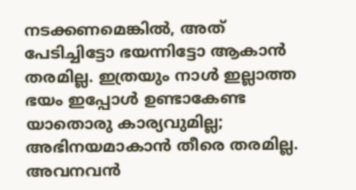നടക്കണമെങ്കിൽ, അത് പേടിച്ചിട്ടോ ഭയന്നിട്ടോ ആകാൻ തരമില്ല. ഇത്രയും നാൾ ഇല്ലാത്ത ഭയം ഇപ്പോൾ ഉണ്ടാകേണ്ട യാതൊരു കാര്യവുമില്ല; അഭിനയമാകാൻ തീരെ തരമില്ല. അവനവൻ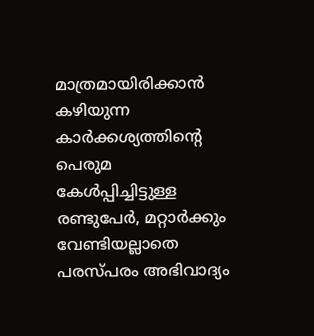മാത്രമായിരിക്കാൻ കഴിയുന്ന കാർക്കശ്യത്തിന്‍റെ പെരുമ കേൾപ്പിച്ചിട്ടുള്ള രണ്ടുപേർ, മറ്റാർക്കും വേണ്ടിയല്ലാതെ പരസ്പരം അഭിവാദ്യം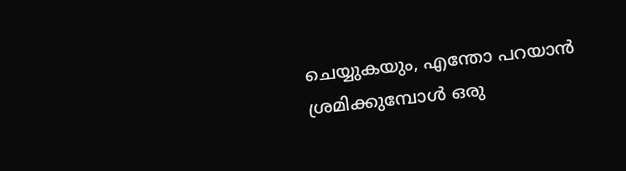ചെയ്യുകയും, എന്തോ പറയാൻ ശ്രമിക്കുമ്പോൾ ഒരു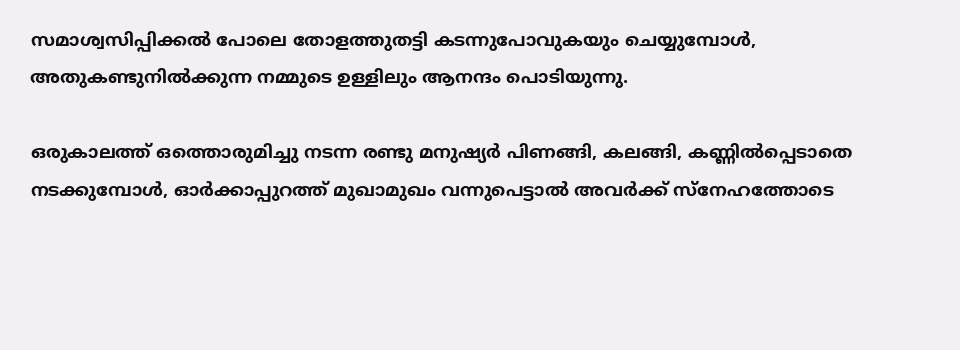സമാശ്വസിപ്പിക്കൽ പോലെ തോളത്തുതട്ടി കടന്നുപോവുകയും ചെയ്യുമ്പോൾ, അതുകണ്ടുനിൽക്കുന്ന നമ്മുടെ ഉള്ളിലും ആനന്ദം പൊടിയുന്നു.

ഒരുകാലത്ത് ഒത്തൊരുമിച്ചു നടന്ന രണ്ടു മനുഷ്യർ പിണങ്ങി, കലങ്ങി, കണ്ണിൽപ്പെടാതെ നടക്കുമ്പോൾ, ഓർക്കാപ്പുറത്ത് മുഖാമുഖം വന്നുപെട്ടാൽ അവർക്ക് സ്നേഹത്തോടെ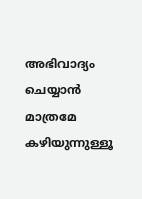അഭിവാദ്യം ചെയ്യാൻ മാത്രമേ കഴിയുന്നുള്ളൂ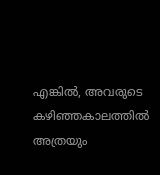എങ്കിൽ, അവരുടെ കഴിഞ്ഞകാലത്തിൽ അത്രയും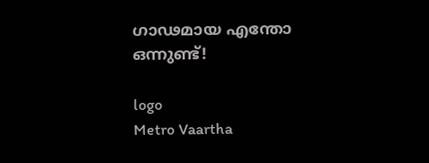ഗാഢമായ എന്തോ ഒന്നുണ്ട്!

logo
Metro Vaartha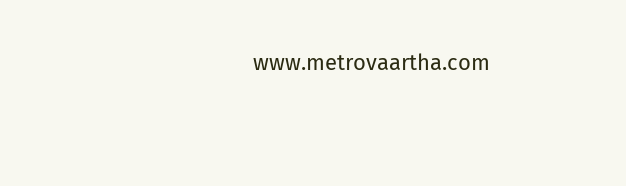www.metrovaartha.com